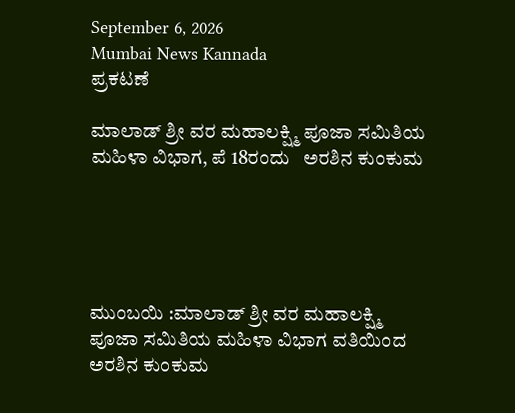September 6, 2026
Mumbai News Kannada
ಪ್ರಕಟಣೆ

ಮಾಲಾಡ್ ಶ್ರೀ ವರ ಮಹಾಲಕ್ಷ್ಮಿ ಪೂಜಾ ಸಮಿತಿಯ ಮಹಿಳಾ ವಿಭಾಗ, ಪೆ 18ರಂದು   ಅರಶಿನ ಕುಂಕುಮ





ಮುಂಬಯಿ :ಮಾಲಾಡ್ ಶ್ರೀ ವರ ಮಹಾಲಕ್ಷ್ಮಿ ಪೂಜಾ ಸಮಿತಿಯ ಮಹಿಳಾ ವಿಭಾಗ ವತಿಯಿಂದ ಅರಶಿನ ಕುಂಕುಮ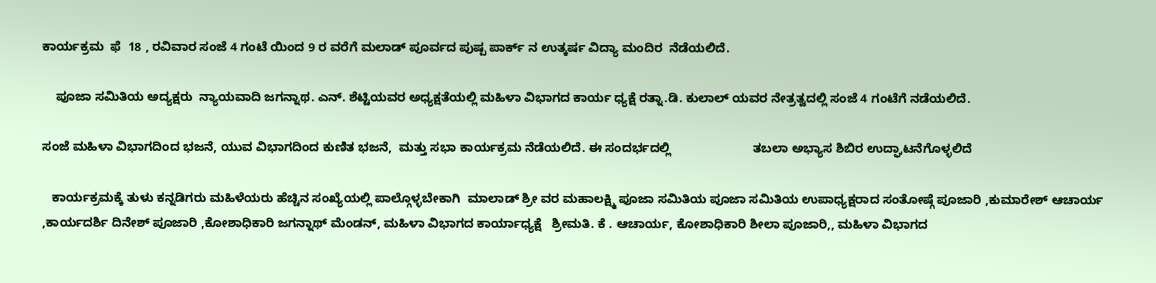ಕಾರ್ಯಕ್ರಮ  ಫೆ  18 , ರವಿವಾರ ಸಂಜೆ 4 ಗಂಟೆ ಯಿಂದ 9 ರ ವರೆಗೆ ಮಲಾಡ್ ಪೂರ್ವದ ಪುಷ್ಪ ಪಾರ್ಕ್ ನ ಉತ್ಕರ್ಷ ವಿದ್ಯಾ ಮಂದಿರ  ನೆಡೆಯಲಿದೆ.

    ಪೂಜಾ ಸಮಿತಿಯ ಅದ್ಯಕ್ಷರು  ನ್ಯಾಯವಾದಿ ಜಗನ್ನಾಥ. ಎನ್. ಶೆಟ್ಟಿಯವರ ಅಧ್ಯಕ್ಷತೆಯಲ್ಲಿ ಮಹಿಳಾ ವಿಭಾಗದ ಕಾರ್ಯ ಧ್ಯಕ್ಷೆ ರತ್ನಾ.ಡಿ. ಕುಲಾಲ್ ಯವರ ನೇತ್ರತ್ವದಲ್ಲಿ ಸಂಜೆ 4 ಗಂಟೆಗೆ ನಡೆಯಲಿದೆ.

ಸಂಜೆ ಮಹಿಳಾ ವಿಭಾಗದಿಂದ ಭಜನೆ, ಯುವ ವಿಭಾಗದಿಂದ ಕುಣಿತ ಭಜನೆ,  ಮತ್ತು ಸಭಾ ಕಾರ್ಯಕ್ರಮ ನೆಡೆಯಲಿದೆ. ಈ ಸಂದರ್ಭದಲ್ಲಿ                        ತಬಲಾ ಅಭ್ಯಾಸ ಶಿಬಿರ ಉದ್ಘಾಟನೆಗೊಳ್ಳಲಿದೆ

   ಕಾರ್ಯಕ್ರಮಕ್ಕೆ ತುಳು ಕನ್ನಡಿಗರು ಮಹಿಳೆಯರು ಹೆಚ್ಚಿನ ಸಂಖ್ಯೆಯಲ್ಲಿ ಪಾಲ್ಗೊಳ್ಳಬೇಕಾಗಿ  ಮಾಲಾಡ್ ಶ್ರೀ ವರ ಮಹಾಲಕ್ಷ್ಮಿ ಪೂಜಾ ಸಮಿತಿಯ ಪೂಜಾ ಸಮಿತಿಯ ಉಪಾಧ್ಯಕ್ಷರಾದ ಸಂತೋಷ್ಗೆ ಪೂಜಾರಿ ,ಕುಮಾರೇಶ್ ಆಚಾರ್ಯ ,ಕಾರ್ಯದರ್ಶಿ ದಿನೇಶ್ ಪೂಜಾರಿ ,ಕೋಶಾಧಿಕಾರಿ ಜಗನ್ನಾಥ್ ಮೆಂಡನ್, ಮಹಿಳಾ ವಿಭಾಗದ ಕಾರ್ಯಾಧ್ಯಕ್ಷೆ   ಶ್ರೀಮತಿ. ಕೆ . ಆಚಾರ್ಯ, ಕೋಶಾಧಿಕಾರಿ ಶೀಲಾ ಪೂಜಾರಿ,, ಮಹಿಳಾ ವಿಭಾಗದ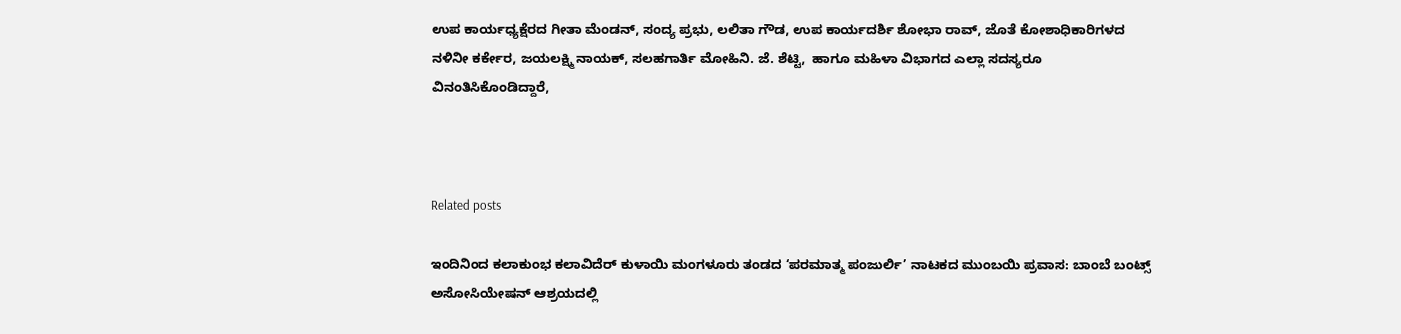ಉಪ ಕಾರ್ಯಧ್ಯಕ್ಷೆರದ ಗೀತಾ ಮೆಂಡನ್, ಸಂದ್ಯ ಪ್ರಭು, ಲಲಿತಾ ಗೌಡ, ಉಪ ಕಾರ್ಯದರ್ಶಿ ಶೋಭಾ ರಾವ್, ಜೊತೆ ಕೋಶಾಧಿಕಾರಿಗಳದ  ನಳಿನೀ ಕರ್ಕೇರ, ಜಯಲಕ್ಷ್ಮಿ ನಾಯಕ್, ಸಲಹಗಾರ್ತಿ ಮೋಹಿನಿ. ಜೆ. ಶೆಟ್ಟಿ,  ಹಾಗೂ ಮಹಿಳಾ ವಿಭಾಗದ ಎಲ್ಲಾ ಸದಸ್ಯರೂ ವಿನಂತಿಸಿಕೊಂಡಿದ್ದಾರೆ,



Related posts

ಇಂದಿನಿಂದ ಕಲಾಕುಂಭ ಕಲಾವಿದೆರ್ ಕುಳಾಯಿ ಮಂಗಳೂರು ತಂಡದ ‘ಪರಮಾತ್ಮ ಪಂಜುರ್ಲಿ’ ನಾಟಕದ ಮುಂಬಯಿ ಪ್ರವಾಸ: ಬಾಂಬೆ ಬಂಟ್ಸ್ ಅಸೋಸಿಯೇಷನ್ ಆಶ್ರಯದಲ್ಲಿ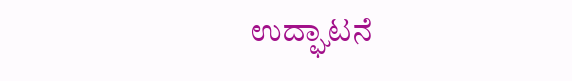ಉದ್ಘಾಟನೆ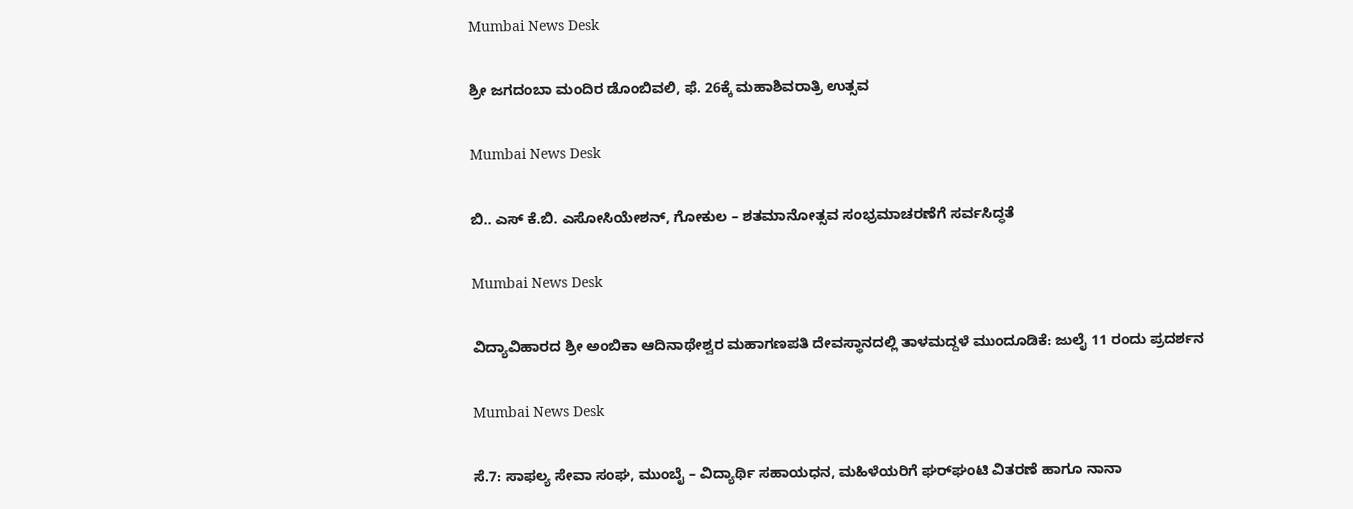Mumbai News Desk

ಶ್ರೀ ಜಗದಂಬಾ ಮಂದಿರ ಡೊಂಬಿವಲಿ, ಫೆ. 26ಕ್ಕೆ ಮಹಾಶಿವರಾತ್ರಿ ಉತ್ಸವ

Mumbai News Desk

ಬಿ.. ಎಸ್ ಕೆ.ಬಿ. ಎಸೋಸಿಯೇಶನ್, ಗೋಕುಲ – ಶತಮಾನೋತ್ಸವ ಸಂಭ್ರಮಾಚರಣೆಗೆ ಸರ್ವಸಿದ್ಧತೆ

Mumbai News Desk

ವಿದ್ಯಾವಿಹಾರದ ಶ್ರೀ ಅಂಬಿಕಾ ಆದಿನಾಥೇಶ್ವರ ಮಹಾಗಣಪತಿ ದೇವಸ್ಥಾನದಲ್ಲಿ ತಾಳಮದ್ದಳೆ ಮುಂದೂಡಿಕೆ: ಜುಲೈ 11 ರಂದು ಪ್ರದರ್ಶನ

Mumbai News Desk

ಸೆ.7: ಸಾಫಲ್ಯ ಸೇವಾ ಸಂಘ, ಮುಂಬೈ – ವಿದ್ಯಾರ್ಥಿ ಸಹಾಯಧನ, ಮಹಿಳೆಯರಿಗೆ ಘರ್‌ಘಂಟಿ ವಿತರಣೆ ಹಾಗೂ ನಾನಾ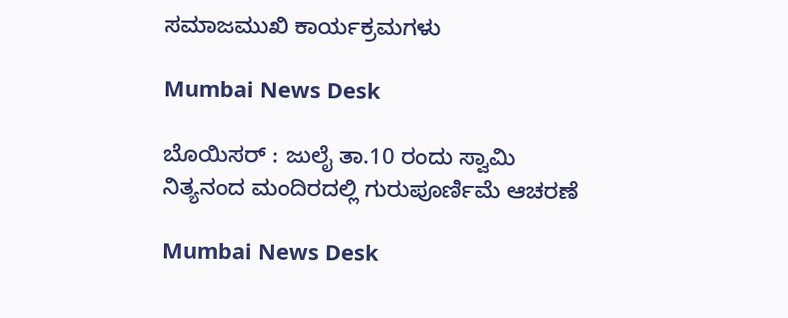ಸಮಾಜಮುಖಿ ಕಾರ್ಯಕ್ರಮಗಳು

Mumbai News Desk

ಬೊಯಿಸರ್ : ಜುಲೈ ತಾ.10 ರಂದು ಸ್ವಾಮಿ ನಿತ್ಯನಂದ ಮಂದಿರದಲ್ಲಿ ಗುರುಪೂರ್ಣಿಮೆ ಆಚರಣೆ

Mumbai News Desk